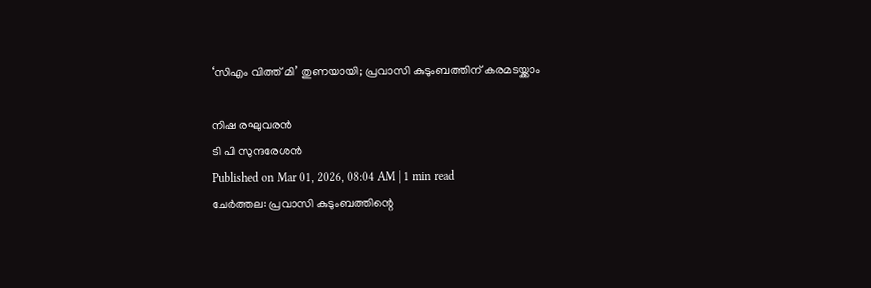‘സിഎം വിത്ത് മി’ തുണയായി; പ്രവാസി കുടുംബത്തിന് കരമടയ്ക്കാം

നിഷ രഘുവരൻ
ടി പി സുന്ദരേശൻ
Published on Mar 01, 2026, 08:04 AM | 1 min read
ചേർത്തല: പ്രവാസി കുടുംബത്തിന്റെ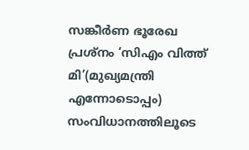സങ്കീർണ ഭൂരേഖ പ്രശ്നം ‘സിഎം വിത്ത് മി’(മുഖ്യമന്ത്രി എന്നോടൊപ്പം) സംവിധാനത്തിലൂടെ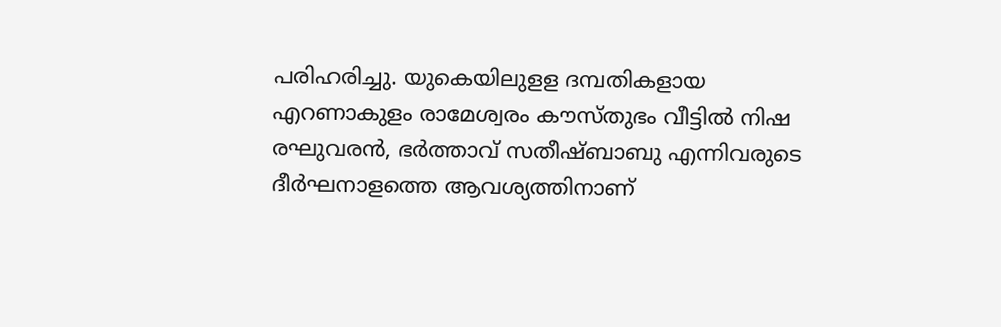പരിഹരിച്ചു. യുകെയിലുളള ദമ്പതികളായ എറണാകുളം രാമേശ്വരം കൗസ്തുഭം വീട്ടിൽ നിഷ രഘുവരൻ, ഭർത്താവ് സതീഷ്ബാബു എന്നിവരുടെ ദീർഘനാളത്തെ ആവശ്യത്തിനാണ്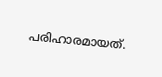പരിഹാരമായത്.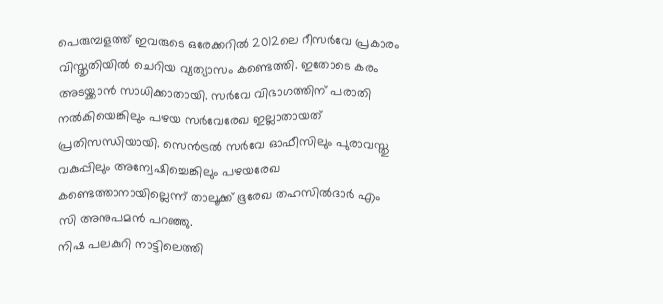പെരുമ്പളത്ത് ഇവരുടെ ഒരേക്കറിൽ 2012ലെ റീസർവേ പ്രകാരം വിസ്തൃതിയിൽ ചെറിയ വ്യത്യാസം കണ്ടെത്തി. ഇതോടെ കരം അടയ്ക്കാൻ സാധിക്കാതായി. സർവേ വിഭാഗത്തിന് പരാതി നൽകിയെങ്കിലും പഴയ സർവേരേഖ ഇല്ലാതായത് പ്രതിസന്ധിയായി. സെൻട്രൽ സർവേ ഓഫീസിലും പുരാവസ്തു വകുപ്പിലും അന്വേഷിച്ചെങ്കിലും പഴയരേഖ കണ്ടെത്താനായില്ലെന്ന് താലൂക്ക് ഭൂരേഖ തഹസിൽദാർ എം സി അനുപമൻ പറഞ്ഞു.
നിഷ പലകുറി നാട്ടിലെത്തി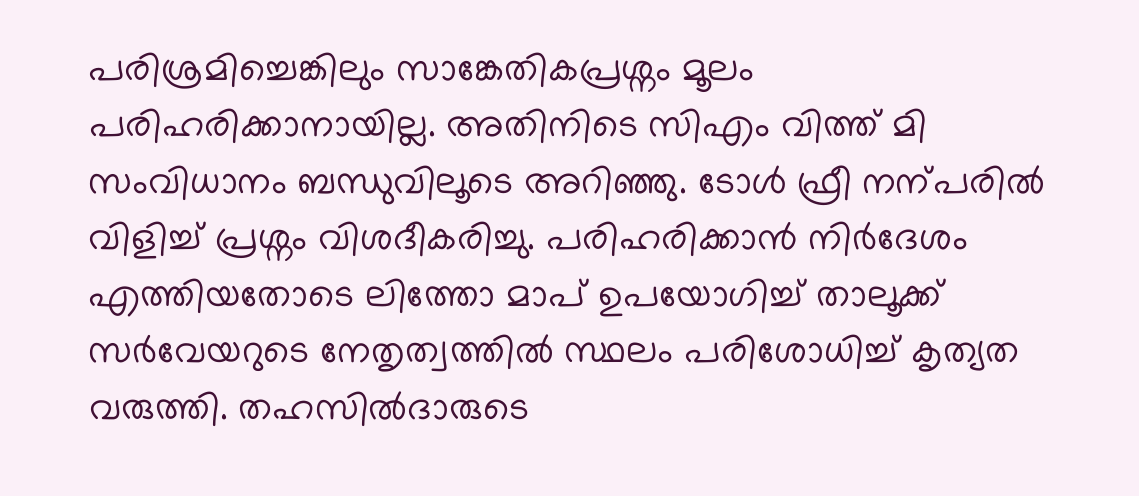പരിശ്രമിച്ചെങ്കിലും സാങ്കേതികപ്രശ്നം മൂലം പരിഹരിക്കാനായില്ല. അതിനിടെ സിഎം വിത്ത് മി സംവിധാനം ബന്ധുവിലൂടെ അറിഞ്ഞു. ടോൾ ഫ്രീ നന്പരിൽ വിളിച്ച് പ്രശ്നം വിശദീകരിച്ചു. പരിഹരിക്കാൻ നിർദേശം എത്തിയതോടെ ലിത്തോ മാപ് ഉപയോഗിച്ച് താലൂക്ക് സർവേയറുടെ നേതൃത്വത്തിൽ സ്ഥലം പരിശോധിച്ച് കൃത്യത വരുത്തി. തഹസിൽദാരുടെ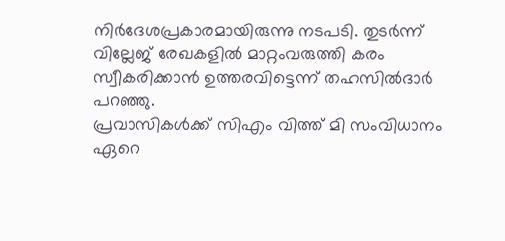നിർദേശപ്രകാരമായിരുന്നു നടപടി. തുടർന്ന് വില്ലേജ് രേഖകളിൽ മാറ്റംവരുത്തി കരം സ്വീകരിക്കാൻ ഉത്തരവിട്ടെന്ന് തഹസിൽദാർ പറഞ്ഞു.
പ്രവാസികൾക്ക് സിഎം വിത്ത് മി സംവിധാനം ഏറെ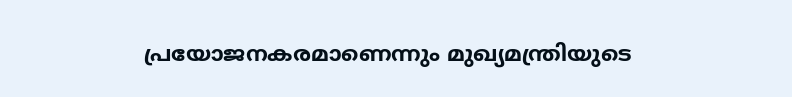പ്രയോജനകരമാണെന്നും മുഖ്യമന്ത്രിയുടെ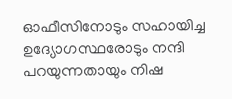ഓഫീസിനോടും സഹായിച്ച ഉദ്യോഗസ്ഥരോടും നന്ദി പറയുന്നതായും നിഷ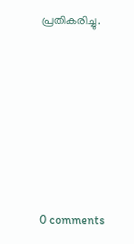പ്രതികരിച്ചു.










0 comments